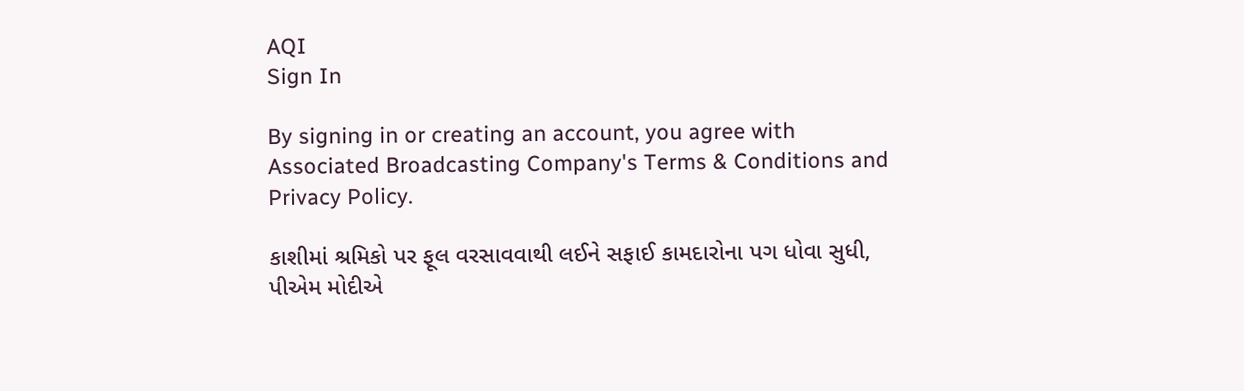AQI
Sign In

By signing in or creating an account, you agree with Associated Broadcasting Company's Terms & Conditions and Privacy Policy.

કાશીમાં શ્રમિકો પર ફૂલ વરસાવવાથી લઈને સફાઈ કામદારોના પગ ધોવા સુધી, પીએમ મોદીએ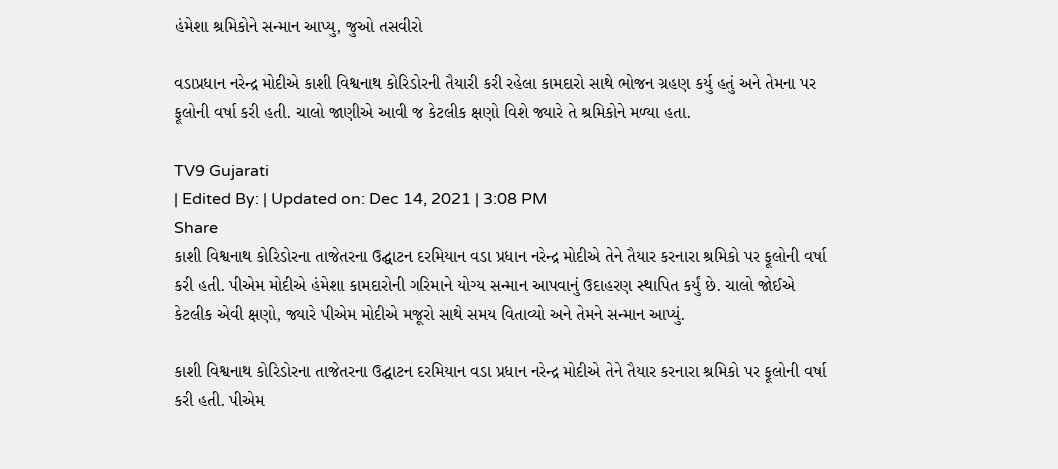હંમેશા શ્રમિકોને સન્માન આપ્યુ, જુઓ તસવીરો

વડાપ્રધાન નરેન્દ્ર મોદીએ કાશી વિશ્વનાથ કોરિડોરની તૈયારી કરી રહેલા કામદારો સાથે ભોજન ગ્રહણ કર્યુ હતું અને તેમના પર ફૂલોની વર્ષા કરી હતી. ચાલો જાણીએ આવી જ કેટલીક ક્ષણો વિશે જ્યારે તે શ્રમિકોને મળ્યા હતા.

TV9 Gujarati
| Edited By: | Updated on: Dec 14, 2021 | 3:08 PM
Share
કાશી વિશ્વનાથ કોરિડોરના તાજેતરના ઉદ્ઘાટન દરમિયાન વડા પ્રધાન નરેન્દ્ર મોદીએ તેને તૈયાર કરનારા શ્રમિકો પર ફૂલોની વર્ષા કરી હતી. પીએમ મોદીએ હંમેશા કામદારોની ગરિમાને યોગ્ય સન્માન આપવાનું ઉદાહરણ સ્થાપિત કર્યું છે. ચાલો જોઈએ કેટલીક એવી ક્ષણો, જ્યારે પીએમ મોદીએ મજૂરો સાથે સમય વિતાવ્યો અને તેમને સન્માન આપ્યું.

કાશી વિશ્વનાથ કોરિડોરના તાજેતરના ઉદ્ઘાટન દરમિયાન વડા પ્રધાન નરેન્દ્ર મોદીએ તેને તૈયાર કરનારા શ્રમિકો પર ફૂલોની વર્ષા કરી હતી. પીએમ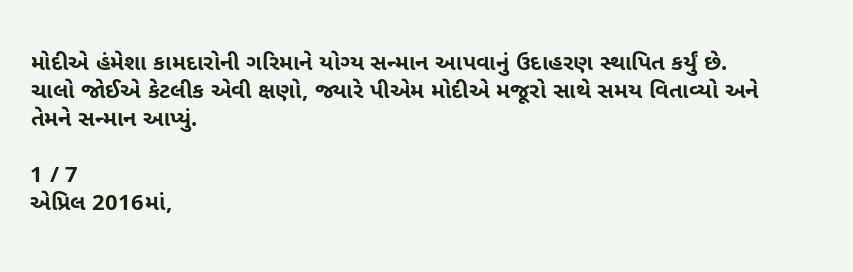મોદીએ હંમેશા કામદારોની ગરિમાને યોગ્ય સન્માન આપવાનું ઉદાહરણ સ્થાપિત કર્યું છે. ચાલો જોઈએ કેટલીક એવી ક્ષણો, જ્યારે પીએમ મોદીએ મજૂરો સાથે સમય વિતાવ્યો અને તેમને સન્માન આપ્યું.

1 / 7
એપ્રિલ 2016માં,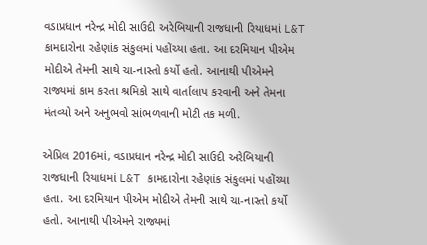વડાપ્રધાન નરેન્દ્ર મોદી સાઉદી અરેબિયાની રાજધાની રિયાધમાં L&T કામદારોના રહેણાંક સંકુલમાં પહોંચ્યા હતા. આ દરમિયાન પીએમ મોદીએ તેમની સાથે ચા-નાસ્તો કર્યો હતો. આનાથી પીએમને રાજ્યમાં કામ કરતા શ્રમિકો સાથે વાર્તાલાપ કરવાની અને તેમના મંતવ્યો અને અનુભવો સાંભળવાની મોટી તક મળી.

એપ્રિલ 2016માં, વડાપ્રધાન નરેન્દ્ર મોદી સાઉદી અરેબિયાની રાજધાની રિયાધમાં L&T કામદારોના રહેણાંક સંકુલમાં પહોંચ્યા હતા. આ દરમિયાન પીએમ મોદીએ તેમની સાથે ચા-નાસ્તો કર્યો હતો. આનાથી પીએમને રાજ્યમાં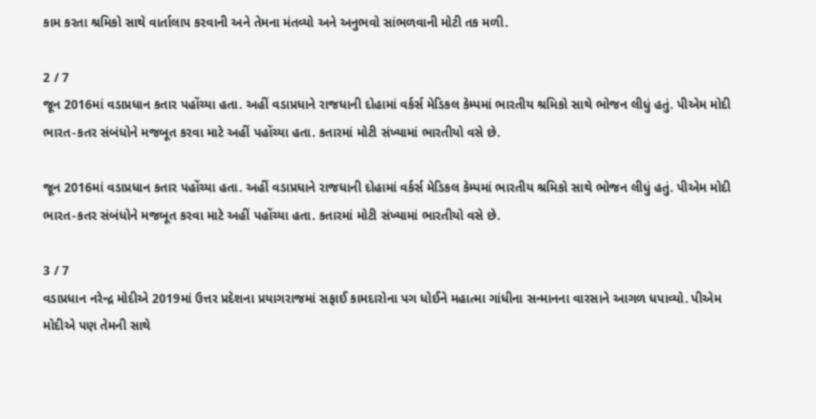કામ કરતા શ્રમિકો સાથે વાર્તાલાપ કરવાની અને તેમના મંતવ્યો અને અનુભવો સાંભળવાની મોટી તક મળી.

2 / 7
જૂન 2016માં વડાપ્રધાન કતાર પહોંચ્યા હતા. અહીં વડાપ્રધાને રાજધાની દોહામાં વર્કર્સ મેડિકલ કેમ્પમાં ભારતીય શ્રમિકો સાથે ભોજન લીધું હતું. પીએમ મોદી ભારત-કતર સંબંધોને મજબૂત કરવા માટે અહીં પહોંચ્યા હતા. કતારમાં મોટી સંખ્યામાં ભારતીયો વસે છે.

જૂન 2016માં વડાપ્રધાન કતાર પહોંચ્યા હતા. અહીં વડાપ્રધાને રાજધાની દોહામાં વર્કર્સ મેડિકલ કેમ્પમાં ભારતીય શ્રમિકો સાથે ભોજન લીધું હતું. પીએમ મોદી ભારત-કતર સંબંધોને મજબૂત કરવા માટે અહીં પહોંચ્યા હતા. કતારમાં મોટી સંખ્યામાં ભારતીયો વસે છે.

3 / 7
વડાપ્રધાન નરેન્દ્ર મોદીએ 2019માં ઉત્તર પ્રદેશના પ્રયાગરાજમાં સફાઈ કામદારોના પગ ધોઈને મહાત્મા ગાંધીના સન્માનના વારસાને આગળ ધપાવ્યો. પીએમ મોદીએ પણ તેમની સાથે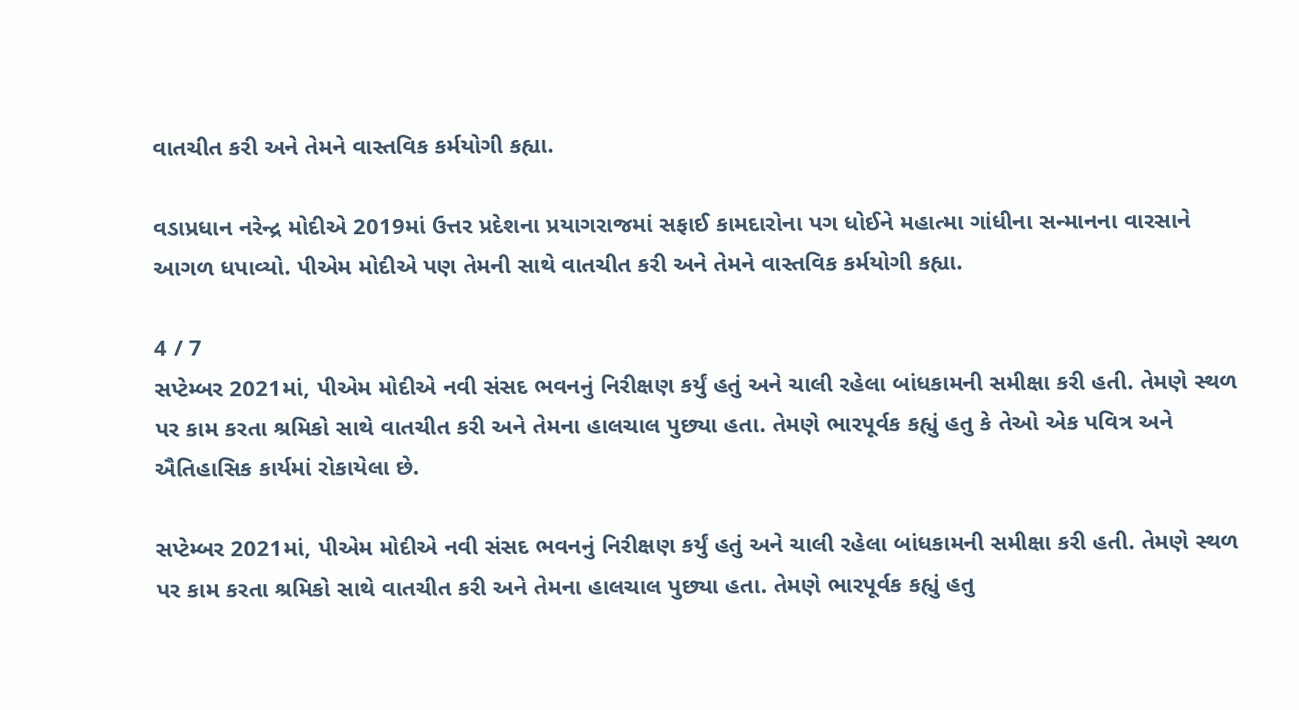વાતચીત કરી અને તેમને વાસ્તવિક કર્મયોગી કહ્યા.

વડાપ્રધાન નરેન્દ્ર મોદીએ 2019માં ઉત્તર પ્રદેશના પ્રયાગરાજમાં સફાઈ કામદારોના પગ ધોઈને મહાત્મા ગાંધીના સન્માનના વારસાને આગળ ધપાવ્યો. પીએમ મોદીએ પણ તેમની સાથે વાતચીત કરી અને તેમને વાસ્તવિક કર્મયોગી કહ્યા.

4 / 7
સપ્ટેમ્બર 2021માં, પીએમ મોદીએ નવી સંસદ ભવનનું નિરીક્ષણ કર્યું હતું અને ચાલી રહેલા બાંધકામની સમીક્ષા કરી હતી. તેમણે સ્થળ પર કામ કરતા શ્રમિકો સાથે વાતચીત કરી અને તેમના હાલચાલ પુછ્યા હતા. તેમણે ભારપૂર્વક કહ્યું હતુ કે તેઓ એક પવિત્ર અને ઐતિહાસિક કાર્યમાં રોકાયેલા છે.

સપ્ટેમ્બર 2021માં, પીએમ મોદીએ નવી સંસદ ભવનનું નિરીક્ષણ કર્યું હતું અને ચાલી રહેલા બાંધકામની સમીક્ષા કરી હતી. તેમણે સ્થળ પર કામ કરતા શ્રમિકો સાથે વાતચીત કરી અને તેમના હાલચાલ પુછ્યા હતા. તેમણે ભારપૂર્વક કહ્યું હતુ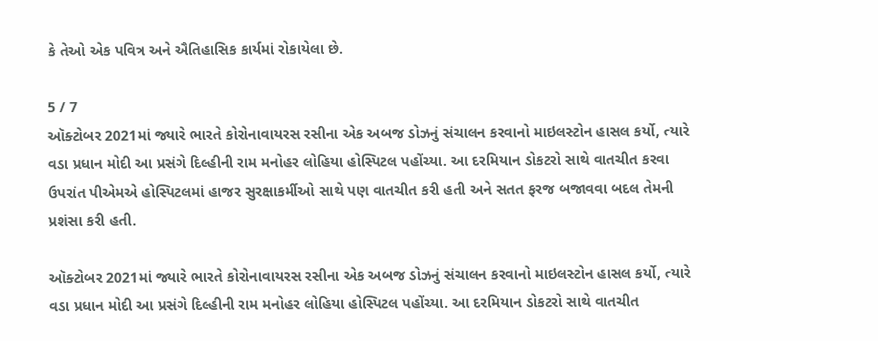કે તેઓ એક પવિત્ર અને ઐતિહાસિક કાર્યમાં રોકાયેલા છે.

5 / 7
ઑક્ટોબર 2021માં જ્યારે ભારતે કોરોનાવાયરસ રસીના એક અબજ ડોઝનું સંચાલન કરવાનો માઇલસ્ટોન હાસલ કર્યો, ત્યારે વડા પ્રધાન મોદી આ પ્રસંગે દિલ્હીની રામ મનોહર લોહિયા હોસ્પિટલ પહોંચ્યા. આ દરમિયાન ડોકટરો સાથે વાતચીત કરવા ઉપરાંત પીએમએ હોસ્પિટલમાં હાજર સુરક્ષાકર્મીઓ સાથે પણ વાતચીત કરી હતી અને સતત ફરજ બજાવવા બદલ તેમની પ્રશંસા કરી હતી.

ઑક્ટોબર 2021માં જ્યારે ભારતે કોરોનાવાયરસ રસીના એક અબજ ડોઝનું સંચાલન કરવાનો માઇલસ્ટોન હાસલ કર્યો, ત્યારે વડા પ્રધાન મોદી આ પ્રસંગે દિલ્હીની રામ મનોહર લોહિયા હોસ્પિટલ પહોંચ્યા. આ દરમિયાન ડોકટરો સાથે વાતચીત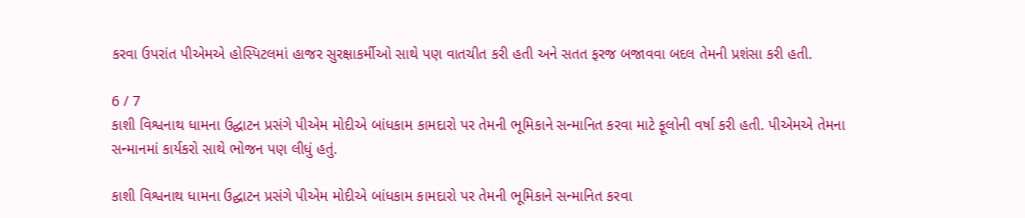કરવા ઉપરાંત પીએમએ હોસ્પિટલમાં હાજર સુરક્ષાકર્મીઓ સાથે પણ વાતચીત કરી હતી અને સતત ફરજ બજાવવા બદલ તેમની પ્રશંસા કરી હતી.

6 / 7
કાશી વિશ્વનાથ ધામના ઉદ્ઘાટન પ્રસંગે પીએમ મોદીએ બાંધકામ કામદારો પર તેમની ભૂમિકાને સન્માનિત કરવા માટે ફૂલોની વર્ષા કરી હતી. પીએમએ તેમના સન્માનમાં કાર્યકરો સાથે ભોજન પણ લીધું હતું.

કાશી વિશ્વનાથ ધામના ઉદ્ઘાટન પ્રસંગે પીએમ મોદીએ બાંધકામ કામદારો પર તેમની ભૂમિકાને સન્માનિત કરવા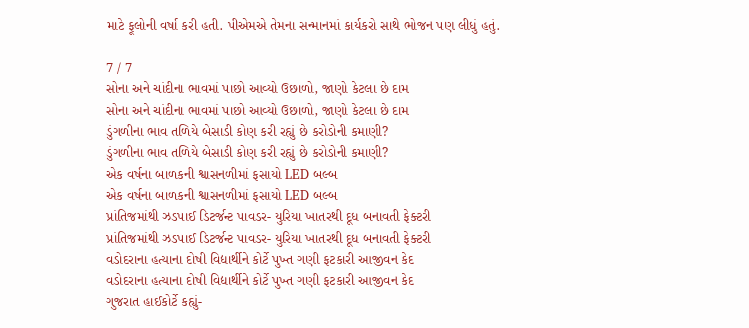માટે ફૂલોની વર્ષા કરી હતી. પીએમએ તેમના સન્માનમાં કાર્યકરો સાથે ભોજન પણ લીધું હતું.

7 / 7
સોના અને ચાંદીના ભાવમાં પાછો આવ્યો ઉછાળો, જાણો કેટલા છે દામ
સોના અને ચાંદીના ભાવમાં પાછો આવ્યો ઉછાળો, જાણો કેટલા છે દામ
ડુંગળીના ભાવ તળિયે બેસાડી કોણ કરી રહ્યું છે કરોડોની કમાણી?
ડુંગળીના ભાવ તળિયે બેસાડી કોણ કરી રહ્યું છે કરોડોની કમાણી?
એક વર્ષના બાળકની શ્વાસનળીમાં ફસાયો LED બલ્બ
એક વર્ષના બાળકની શ્વાસનળીમાં ફસાયો LED બલ્બ
પ્રાંતિજમાંથી ઝડપાઈ ડિટર્જન્ટ પાવડર- યુરિયા ખાતરથી દૂધ બનાવતી ફેક્ટરી
પ્રાંતિજમાંથી ઝડપાઈ ડિટર્જન્ટ પાવડર- યુરિયા ખાતરથી દૂધ બનાવતી ફેક્ટરી
વડોદરાના હત્યાના દોષી વિદ્યાર્થીને કોર્ટે પુખ્ત ગણી ફટકારી આજીવન કેદ
વડોદરાના હત્યાના દોષી વિદ્યાર્થીને કોર્ટે પુખ્ત ગણી ફટકારી આજીવન કેદ
ગુજરાત હાઈકોર્ટે કહ્યું-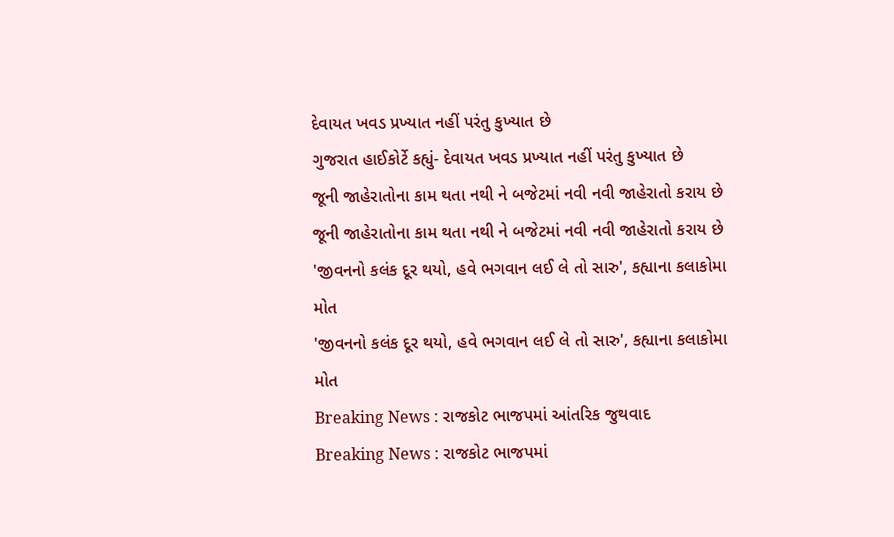દેવાયત ખવડ પ્રખ્યાત નહીં પરંતુ કુખ્યાત છે
ગુજરાત હાઈકોર્ટે કહ્યું- દેવાયત ખવડ પ્રખ્યાત નહીં પરંતુ કુખ્યાત છે
જૂની જાહેરાતોના કામ થતા નથી ને બજેટમાં નવી નવી જાહેરાતો કરાય છે
જૂની જાહેરાતોના કામ થતા નથી ને બજેટમાં નવી નવી જાહેરાતો કરાય છે
'જીવનનો કલંક દૂર થયો, હવે ભગવાન લઈ લે તો સારુ', કહ્યાના કલાકોમા મોત
'જીવનનો કલંક દૂર થયો, હવે ભગવાન લઈ લે તો સારુ', કહ્યાના કલાકોમા મોત
Breaking News : રાજકોટ ભાજપમાં આંતરિક જુથવાદ
Breaking News : રાજકોટ ભાજપમાં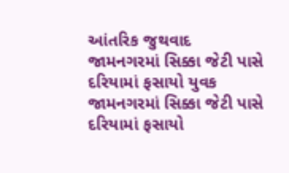આંતરિક જુથવાદ
જામનગરમાં સિક્કા જેટી પાસે દરિયામાં ફસાયો યુવક
જામનગરમાં સિક્કા જેટી પાસે દરિયામાં ફસાયો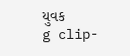યુવક
g clip-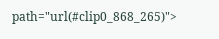path="url(#clip0_868_265)">